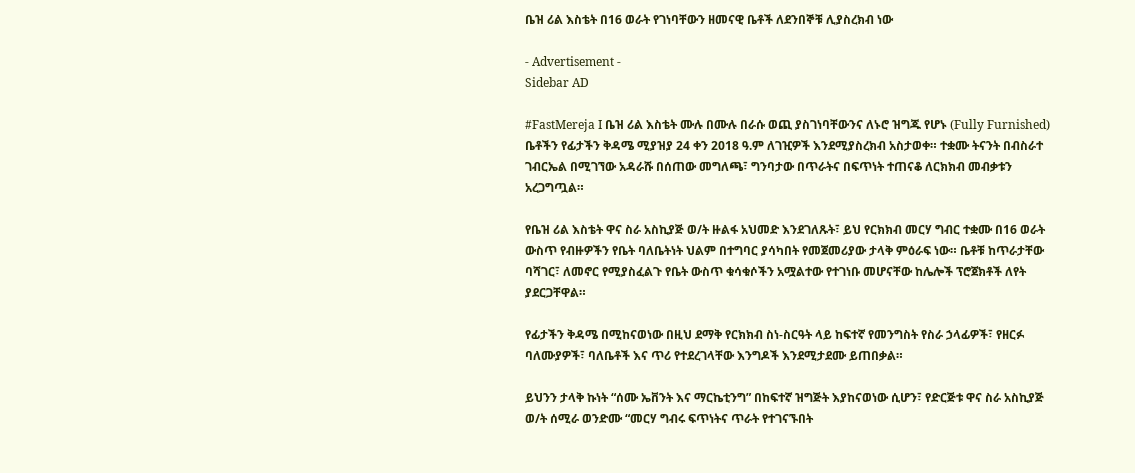ቤዝ ሪል እስቴት በ16 ወራት የገነባቸውን ዘመናዊ ቤቶች ለደንበኞቹ ሊያስረክብ ነው

- Advertisement -
Sidebar AD

#FastMereja I ቤዝ ሪል እስቴት ሙሉ በሙሉ በራሱ ወጪ ያስገነባቸውንና ለኑሮ ዝግጁ የሆኑ (Fully Furnished) ቤቶችን የፊታችን ቅዳሜ ሚያዝያ 24 ቀን 2018 ዓ.ም ለገዢዎች እንደሚያስረክብ አስታወቀ። ተቋሙ ትናንት በብስራተ ገብርኤል በሚገኘው አዳራሹ በሰጠው መግለጫ፣ ግንባታው በጥራትና በፍጥነት ተጠናቆ ለርክክብ መብቃቱን አረጋግጧል።

የቤዝ ሪል እስቴት ዋና ስራ አስኪያጅ ወ/ት ዙልፋ አህመድ እንደገለጹት፣ ይህ የርክክብ መርሃ ግብር ተቋሙ በ16 ወራት ውስጥ የብዙዎችን የቤት ባለቤትነት ህልም በተግባር ያሳካበት የመጀመሪያው ታላቅ ምዕራፍ ነው። ቤቶቹ ከጥራታቸው ባሻገር፣ ለመኖር የሚያስፈልጉ የቤት ውስጥ ቁሳቁሶችን አሟልተው የተገነቡ መሆናቸው ከሌሎች ፕሮጀክቶች ለየት ያደርጋቸዋል።

የፊታችን ቅዳሜ በሚከናወነው በዚህ ደማቅ የርክክብ ስነ-ስርዓት ላይ ከፍተኛ የመንግስት የስራ ኃላፊዎች፣ የዘርፉ ባለሙያዎች፣ ባለቤቶች እና ጥሪ የተደረገላቸው እንግዶች እንደሚታደሙ ይጠበቃል።

ይህንን ታላቅ ኩነት “ሰሙ ኤቨንት እና ማርኬቲንግ” በከፍተኛ ዝግጅት እያከናወነው ሲሆን፣ የድርጅቱ ዋና ስራ አስኪያጅ ወ/ት ሰሚራ ወንድሙ “መርሃ ግብሩ ፍጥነትና ጥራት የተገናኙበት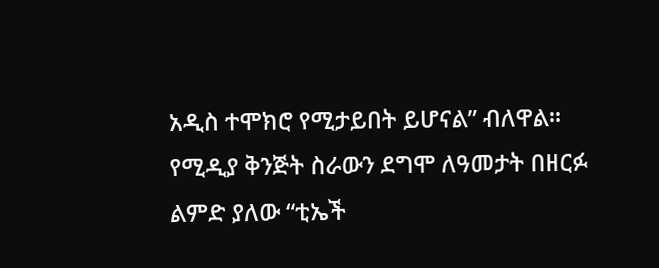አዲስ ተሞክሮ የሚታይበት ይሆናል” ብለዋል። የሚዲያ ቅንጅት ስራውን ደግሞ ለዓመታት በዘርፉ ልምድ ያለው “ቲኤች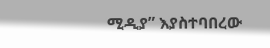ሚዲያ” እያስተባበረው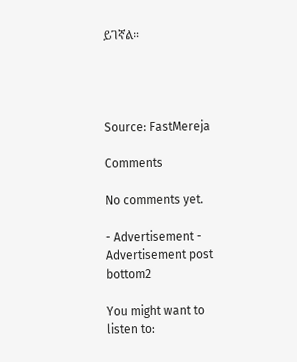ይገኛል።




Source: FastMereja

Comments

No comments yet.

- Advertisement -
Advertisement post bottom2

You might want to listen to: